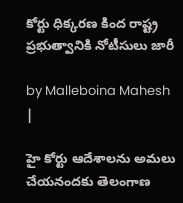కోర్టు ధిక్కరణ కింద రాష్ట్ర ప్రభుత్వానికి నోటీసులు జారీ

by Malleboina Mahesh |

హై కోర్టు ఆదేశాలను అమలు చేయనందకు తెలంగాణ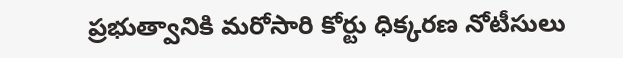ప్రభుత్వానికి మరోసారి కోర్టు ధిక్కరణ నోటీసులు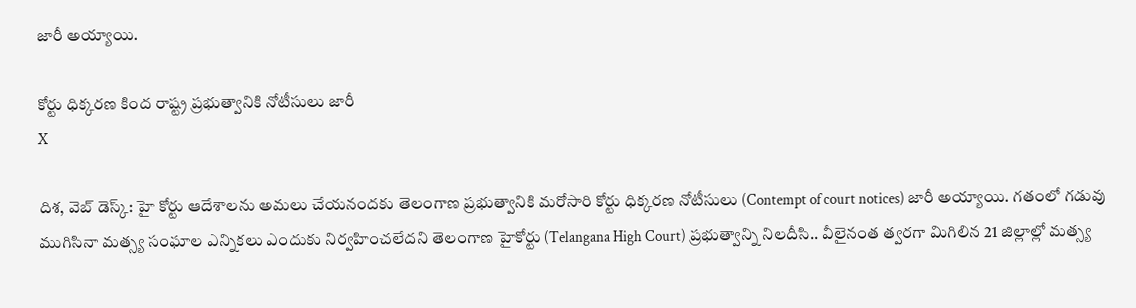జారీ అయ్యాయి.

కోర్టు ధిక్కరణ కింద రాష్ట్ర ప్రభుత్వానికి నోటీసులు జారీ
X

దిశ, వెబ్ డెస్క్: హై కోర్టు ఆదేశాలను అమలు చేయనందకు తెలంగాణ ప్రభుత్వానికి మరోసారి కోర్టు ధిక్కరణ నోటీసులు (Contempt of court notices) జారీ అయ్యాయి. గతంలో గడువు ముగిసినా మత్స్య సంఘాల ఎన్నికలు ఎందుకు నిర్వహించలేదని తెలంగాణ హైకోర్టు (Telangana High Court) ప్రభుత్వాన్ని నిలదీసి.. వీలైనంత త్వరగా మిగిలిన 21 జిల్లాల్లో మత్స్య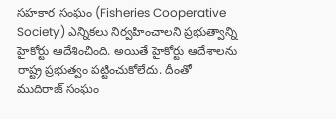సహకార సంఘం (Fisheries Cooperative Society) ఎన్నికలు నిర్వహించాలని ప్రభుత్వాన్ని హైకోర్టు ఆదేశించింది. అయితే హైకోర్టు ఆదేశాలను రాష్ట్ర ప్రభుత్వం పట్టించుకోలేదు. దీంతో ముదిరాజ్ సంఘం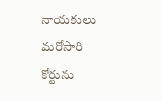నాయకులు మరోసారి కోర్టును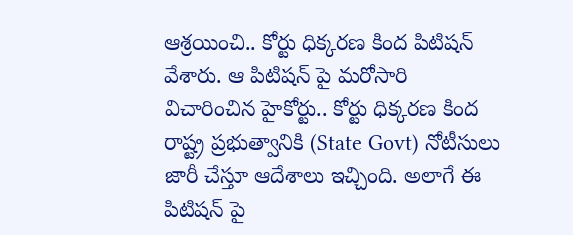ఆశ్రయించి.. కోర్టు ధిక్కరణ కింద పిటిషన్ వేశారు. ఆ పిటిషన్ పై మరోసారి విచారించిన హైకోర్టు.. కోర్టు ధిక్కరణ కింద రాష్ట్ర ప్రభుత్వానికి (State Govt) నోటీసులు జారీ చేస్తూ ఆదేశాలు ఇచ్చింది. అలాగే ఈ పిటిషన్ పై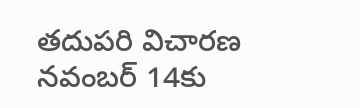తదుపరి విచారణ నవంబర్ 14కు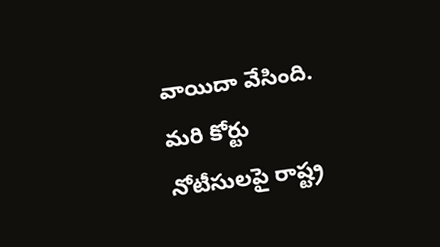వాయిదా వేసింది. మరి కోర్టు నోటీసులపై రాష్ట్ర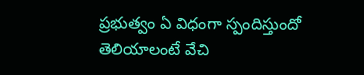ప్రభుత్వం ఏ విధంగా స్పందిస్తుందో తెలియాలంటే వేచి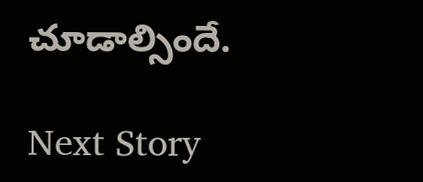చూడాల్సిందే.

Next Story